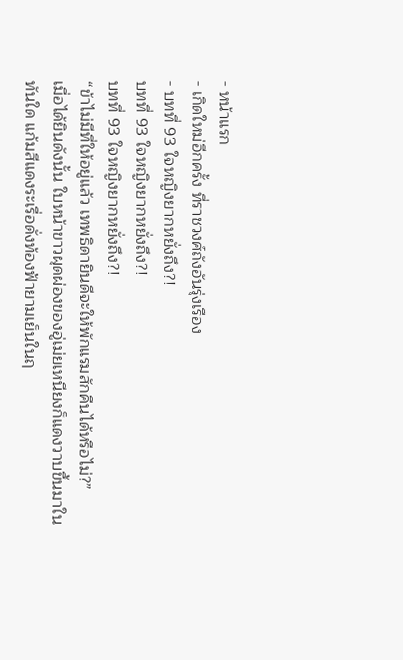- หน้าแรก
- เกิดใหม่อีกครั้ง ที่ราชวงศ์ถังอันรุ่งเรือง
- บทที่ 93 ใจหญิงยากหยั่งถึง?!
บทที่ 93 ใจหญิงยากหยั่งถึง?!
บทที่ 93 ใจหญิงยากหยั่งถึง?!
“ข้าไม่มีที่ให้อยู่แล้ว เทพธิดายินดีจะให้พักแรมสักคืนได้หรือไม่?”
เมื่อได้ยินดังนั้น ใบหน้าขาวผุดผ่องของอู่เม่ยเหนียงก็แดงวาบขึ้นมาในทันใด แก้มสีแดงระเรื่อดั่งท้องฟ้ายามเย็นในฤ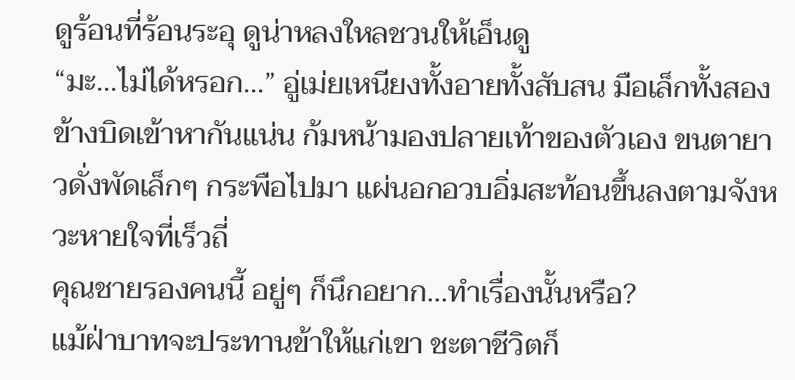ดูร้อนที่ร้อนระอุ ดูน่าหลงใหลชวนให้เอ็นดู
“มะ...ไม่ได้หรอก...” อู่เม่ยเหนียงทั้งอายทั้งสับสน มือเล็กทั้งสองข้างบิดเข้าหากันแน่น ก้มหน้ามองปลายเท้าของตัวเอง ขนตายาวดั่งพัดเล็กๆ กระพือไปมา แผ่นอกอวบอิ่มสะท้อนขึ้นลงตามจังหวะหายใจที่เร็วถี่
คุณชายรองคนนี้ อยู่ๆ ก็นึกอยาก...ทำเรื่องนั้นหรือ?
แม้ฝ่าบาทจะประทานข้าให้แก่เขา ชะตาชีวิตก็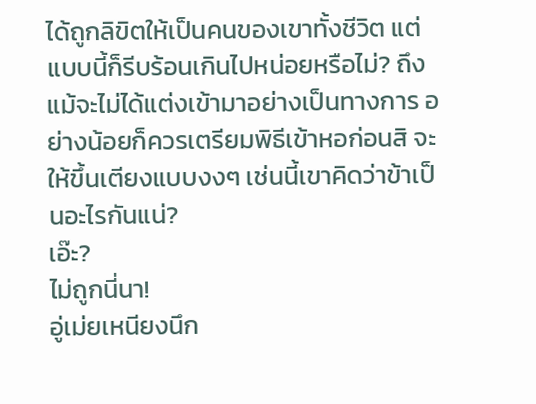ได้ถูกลิขิตให้เป็นคนของเขาทั้งชีวิต แต่แบบนี้ก็รีบร้อนเกินไปหน่อยหรือไม่? ถึงแม้จะไม่ได้แต่งเข้ามาอย่างเป็นทางการ อย่างน้อยก็ควรเตรียมพิธีเข้าหอก่อนสิ จะให้ขึ้นเตียงแบบงงๆ เช่นนี้เขาคิดว่าข้าเป็นอะไรกันแน่?
เอ๊ะ?
ไม่ถูกนี่นา!
อู่เม่ยเหนียงนึก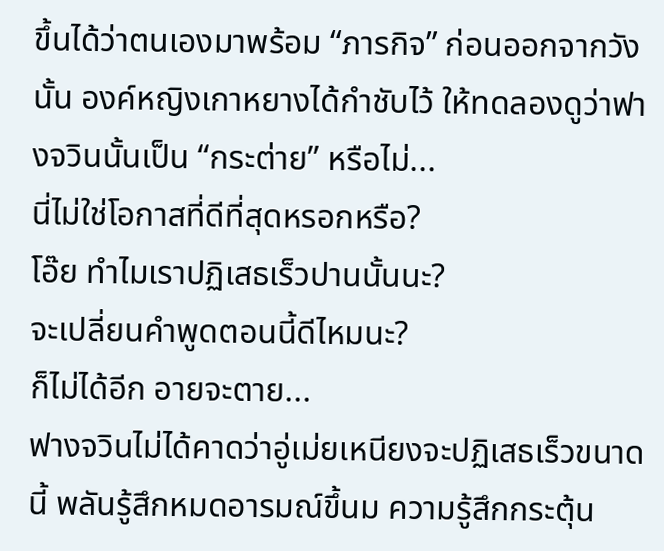ขึ้นได้ว่าตนเองมาพร้อม “ภารกิจ” ก่อนออกจากวังนั้น องค์หญิงเกาหยางได้กำชับไว้ ให้ทดลองดูว่าฟางจวินนั้นเป็น “กระต่าย” หรือไม่...
นี่ไม่ใช่โอกาสที่ดีที่สุดหรอกหรือ?
โอ๊ย ทำไมเราปฏิเสธเร็วปานนั้นนะ?
จะเปลี่ยนคำพูดตอนนี้ดีไหมนะ?
ก็ไม่ได้อีก อายจะตาย...
ฟางจวินไม่ได้คาดว่าอู่เม่ยเหนียงจะปฏิเสธเร็วขนาดนี้ พลันรู้สึกหมดอารมณ์ขึ้นม ความรู้สึกกระตุ้น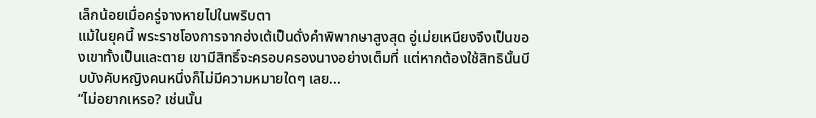เล็กน้อยเมื่อครู่จางหายไปในพริบตา
แม้ในยุคนี้ พระราชโองการจากฮ่งเต้เป็นดั่งคำพิพากษาสูงสุด อู่เม่ยเหนียงจึงเป็นของเขาทั้งเป็นและตาย เขามีสิทธิ์จะครอบครองนางอย่างเต็มที่ แต่หากต้องใช้สิทธินั้นบีบบังคับหญิงคนหนึ่งก็ไม่มีความหมายใดๆ เลย...
“ไม่อยากเหรอ? เช่นนั้น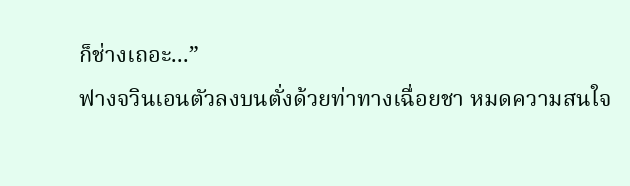ก็ช่างเถอะ...”
ฟางจวินเอนตัวลงบนตั่งด้วยท่าทางเฉื่อยชา หมดความสนใจ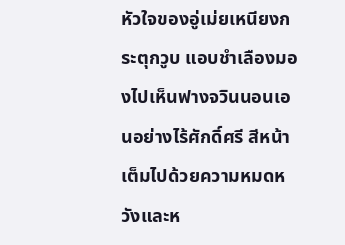หัวใจของอู่เม่ยเหนียงกระตุกวูบ แอบชำเลืองมองไปเห็นฟางจวินนอนเอนอย่างไร้ศักดิ์ศรี สีหน้าเต็มไปด้วยความหมดหวังและห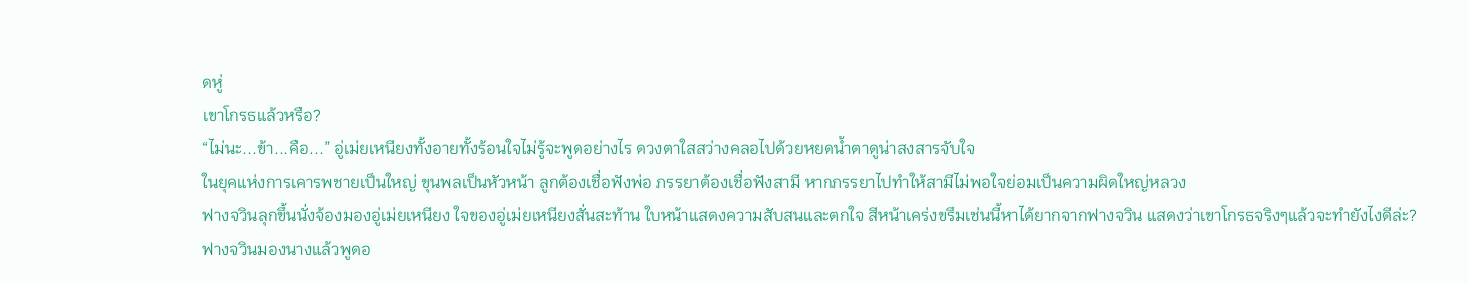ดหู่
เขาโกรธแล้วหรือ?
“ไม่นะ...ข้า...คือ...” อู่เม่ยเหนียงทั้งอายทั้งร้อนใจไม่รู้จะพูดอย่างไร ดวงตาใสสว่างคลอไปด้วยหยดน้ำตาดูน่าสงสารจับใจ
ในยุคแห่งการเคารพชายเป็นใหญ่ ขุนพลเป็นหัวหน้า ลูกต้องเชื่อฟังพ่อ ภรรยาต้องเชื่อฟังสามี หากภรรยาไปทำให้สามีไม่พอใจย่อมเป็นความผิดใหญ่หลวง
ฟางจวินลุกขึ้นนั่งจ้องมองอู่เม่ยเหนียง ใจของอู่เม่ยเหนียงสั่นสะท้าน ใบหน้าแสดงความสับสนและตกใจ สีหน้าเคร่งขรึมเช่นนี้หาได้ยากจากฟางจวิน แสดงว่าเขาโกรธจริงๆแล้วจะทำยังไงดีล่ะ?
ฟางจวินมองนางแล้วพูดอ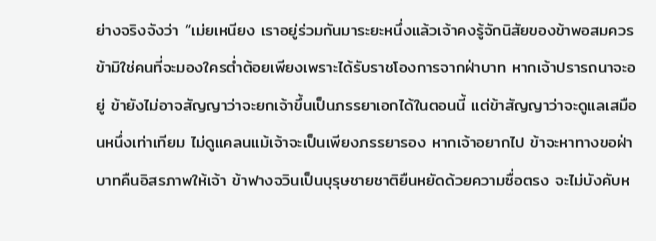ย่างจริงจังว่า “เม่ยเหนียง เราอยู่ร่วมกันมาระยะหนึ่งแล้วเจ้าคงรู้จักนิสัยของข้าพอสมควร ข้ามิใช่คนที่จะมองใครต่ำต้อยเพียงเพราะได้รับราชโองการจากฝ่าบาท หากเจ้าปรารถนาจะอยู่ ข้ายังไม่อาจสัญญาว่าจะยกเจ้าขึ้นเป็นภรรยาเอกได้ในตอนนี้ แต่ข้าสัญญาว่าจะดูแลเสมือนหนึ่งเท่าเทียม ไม่ดูแคลนแม้เจ้าจะเป็นเพียงภรรยารอง หากเจ้าอยากไป ข้าจะหาทางขอฝ่าบาทคืนอิสรภาพให้เจ้า ข้าฟางจวินเป็นบุรุษชายชาติยืนหยัดด้วยความซื่อตรง จะไม่บังคับห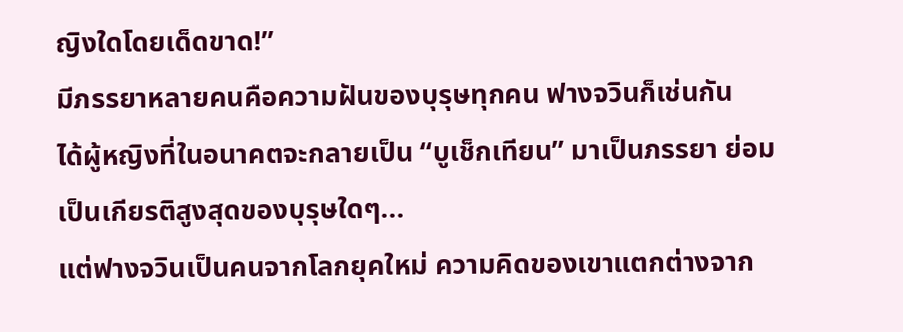ญิงใดโดยเด็ดขาด!”
มีภรรยาหลายคนคือความฝันของบุรุษทุกคน ฟางจวินก็เช่นกัน
ได้ผู้หญิงที่ในอนาคตจะกลายเป็น “บูเช็กเทียน” มาเป็นภรรยา ย่อมเป็นเกียรติสูงสุดของบุรุษใดๆ...
แต่ฟางจวินเป็นคนจากโลกยุคใหม่ ความคิดของเขาแตกต่างจาก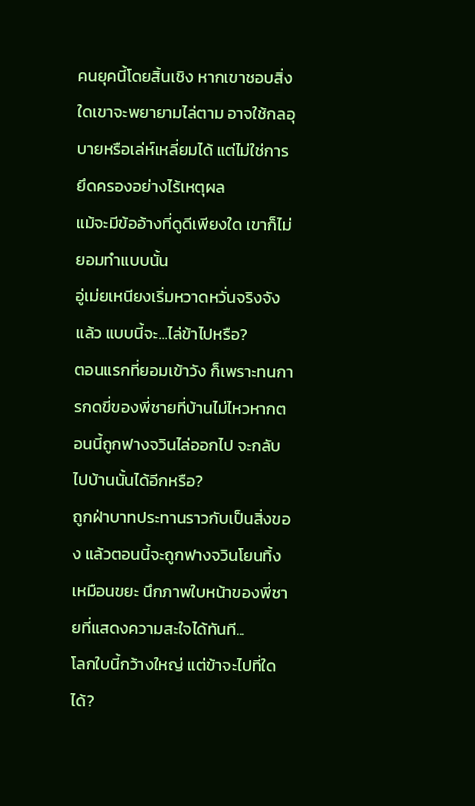คนยุคนี้โดยสิ้นเชิง หากเขาชอบสิ่งใดเขาจะพยายามไล่ตาม อาจใช้กลอุบายหรือเล่ห์เหลี่ยมได้ แต่ไม่ใช่การยึดครองอย่างไร้เหตุผล
แม้จะมีข้ออ้างที่ดูดีเพียงใด เขาก็ไม่ยอมทำแบบนั้น
อู่เม่ยเหนียงเริ่มหวาดหวั่นจริงจังแล้ว แบบนี้จะ...ไล่ข้าไปหรือ?
ตอนแรกที่ยอมเข้าวัง ก็เพราะทนการกดขี่ของพี่ชายที่บ้านไม่ไหวหากตอนนี้ถูกฟางจวินไล่ออกไป จะกลับไปบ้านนั้นได้อีกหรือ?
ถูกฝ่าบาทประทานราวกับเป็นสิ่งของ แล้วตอนนี้จะถูกฟางจวินโยนทิ้งเหมือนขยะ นึกภาพใบหน้าของพี่ชายที่แสดงความสะใจได้ทันที...
โลกใบนี้กว้างใหญ่ แต่ข้าจะไปที่ใดได้?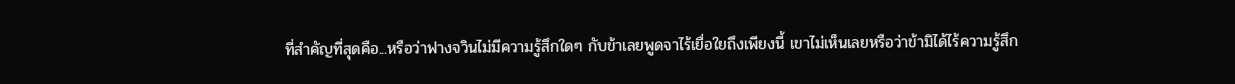ที่สำคัญที่สุดคือ...หรือว่าฟางจวินไม่มีความรู้สึกใดๆ กับข้าเลยพูดจาไร้เยื่อใยถึงเพียงนี้ เขาไม่เห็นเลยหรือว่าข้ามิได้ไร้ความรู้สึก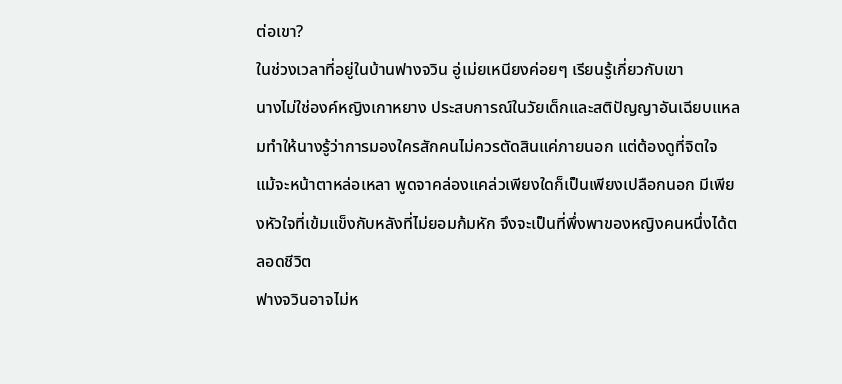ต่อเขา?
ในช่วงเวลาที่อยู่ในบ้านฟางจวิน อู่เม่ยเหนียงค่อยๆ เรียนรู้เกี่ยวกับเขา
นางไม่ใช่องค์หญิงเกาหยาง ประสบการณ์ในวัยเด็กและสติปัญญาอันเฉียบแหลมทำให้นางรู้ว่าการมองใครสักคนไม่ควรตัดสินแค่ภายนอก แต่ต้องดูที่จิตใจ
แม้จะหน้าตาหล่อเหลา พูดจาคล่องแคล่วเพียงใดก็เป็นเพียงเปลือกนอก มีเพียงหัวใจที่เข้มแข็งกับหลังที่ไม่ยอมก้มหัก จึงจะเป็นที่พึ่งพาของหญิงคนหนึ่งได้ตลอดชีวิต
ฟางจวินอาจไม่ห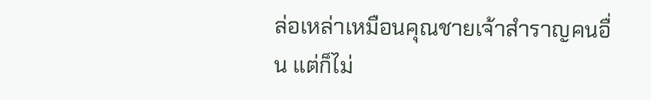ล่อเหล่าเหมือนคุณชายเจ้าสำราญคนอื่น แต่ก็ไม่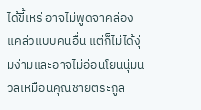ได้ขี้เหร่ อาจไม่พูดจาคล่องแคล่วแบบคนอื่น แต่ก็ไม่ได้งุ่มง่ามและอาจไม่อ่อนโยนนุ่มนวลเหมือนคุณชายตระกูล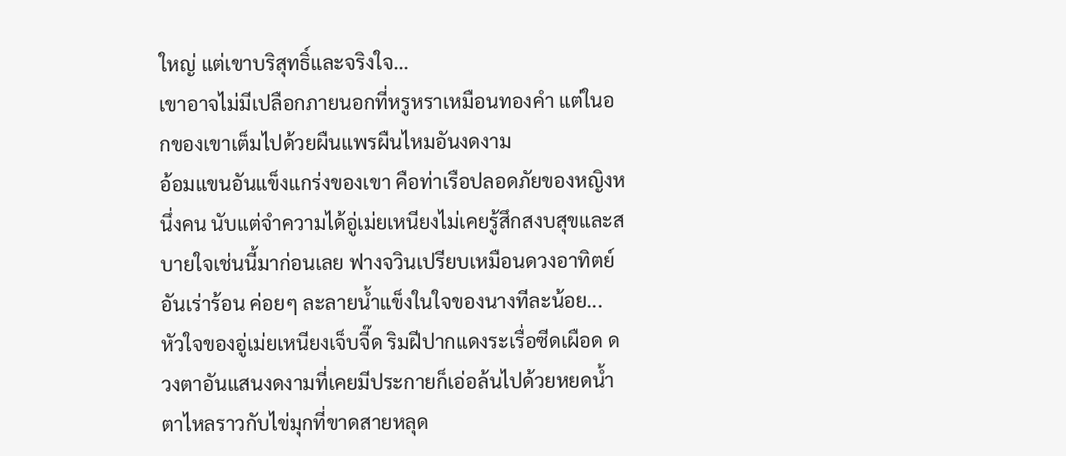ใหญ่ แต่เขาบริสุทธิ์และจริงใจ...
เขาอาจไม่มีเปลือกภายนอกที่หรูหราเหมือนทองคำ แต่ในอกของเขาเต็มไปด้วยผืนแพรผืนไหมอันงดงาม
อ้อมแขนอันแข็งแกร่งของเขา คือท่าเรือปลอดภัยของหญิงหนึ่งคน นับแต่จำความได้อู่เม่ยเหนียงไม่เคยรู้สึกสงบสุขและสบายใจเช่นนี้มาก่อนเลย ฟางจวินเปรียบเหมือนดวงอาทิตย์อันเร่าร้อน ค่อยๆ ละลายน้ำแข็งในใจของนางทีละน้อย...
หัวใจของอู่เม่ยเหนียงเจ็บจี๊ด ริมฝีปากแดงระเรื่อซีดเผือด ดวงตาอันแสนงดงามที่เคยมีประกายก็เอ่อล้นไปด้วยหยดน้ำตาไหลราวกับไข่มุกที่ขาดสายหลุด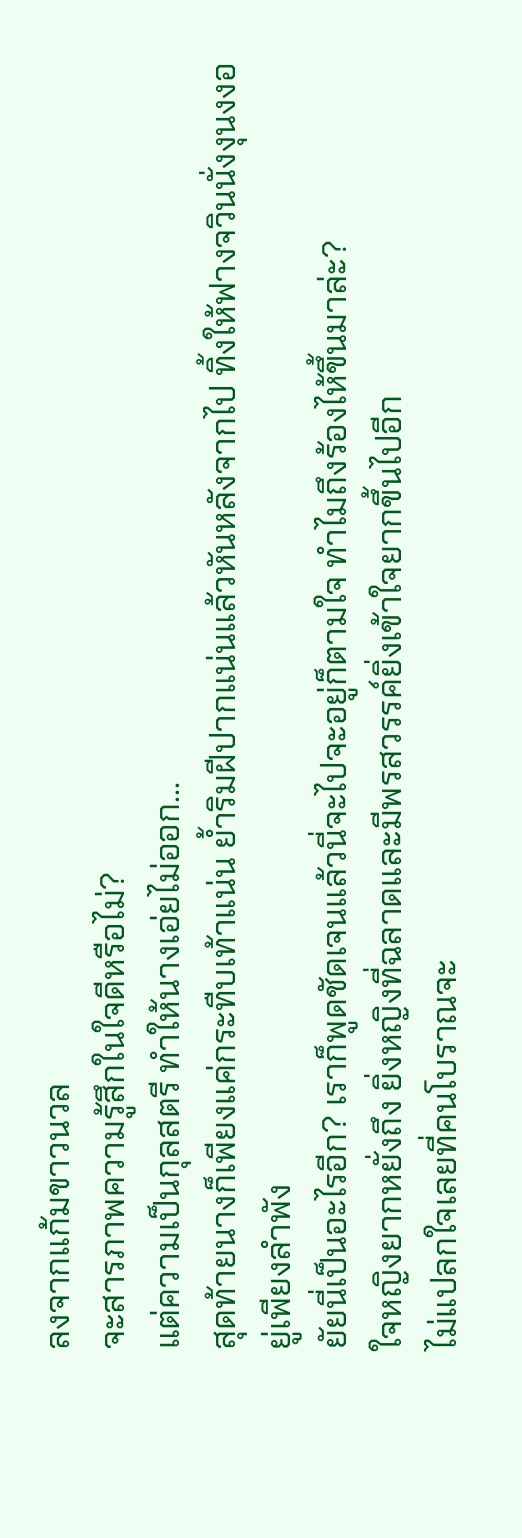ลงจากแก้มขาวนวล
จะสารภาพความรู้สึกในใจดีหรือไม่?
แต่ความเป็นกุลสตรี ทำให้นางเอ่ยไม่ออก...
สุดท้ายนางก็เพียงแค่กระทืบเท้าแน่น ย้ำริมฝีปากแน่นแล้วหันหลังจากไป ทิ้งให้ฟางจวินนั่งงุนงงอยู่เพียงลำพัง
ยัยนี่เป็นอะไรอีก? เราก็พูดชัดเจนแล้วนี่จะไปจะอยู่ก็ตามใจ ทำไมถึงร้องไห้ขึ้นมาล่ะ?
ใจหญิงยากหยั่งถึง ยิ่งหญิงที่ฉลาดและมีพรสวรรค์ยิ่งเข้าใจยากขึ้นไปอีก
ไม่แปลกใจเลยที่คนโบราณจะ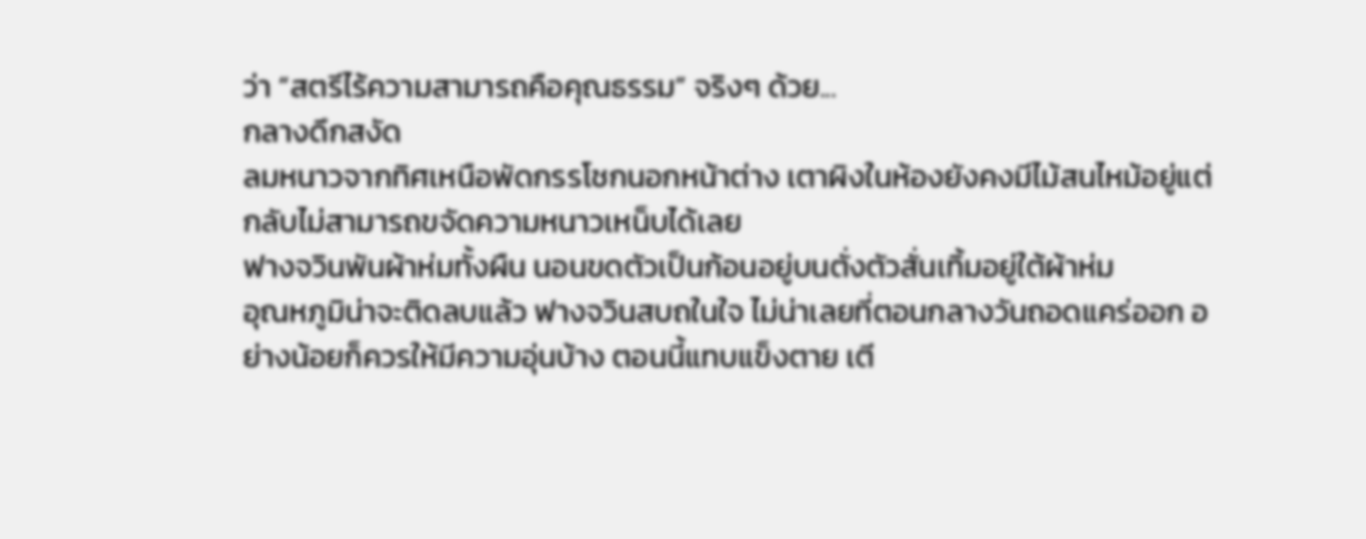ว่า “สตรีไร้ความสามารถคือคุณธรรม” จริงๆ ด้วย...
กลางดึกสงัด
ลมหนาวจากทิศเหนือพัดกรรโชกนอกหน้าต่าง เตาผิงในห้องยังคงมีไม้สนไหม้อยู่แต่กลับไม่สามารถขจัดความหนาวเหน็บได้เลย
ฟางจวินพันผ้าห่มทั้งผืน นอนขดตัวเป็นก้อนอยู่บนตั่งตัวสั่นเทิ้มอยู่ใต้ผ้าห่ม
อุณหภูมิน่าจะติดลบแล้ว ฟางจวินสบถในใจ ไม่น่าเลยที่ตอนกลางวันถอดแคร่ออก อย่างน้อยก็ควรให้มีความอุ่นบ้าง ตอนนี้แทบแข็งตาย เตี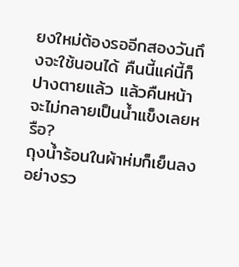ยงใหม่ต้องรออีกสองวันถึงจะใช้นอนได้ คืนนี้แค่นี้ก็ปางตายแล้ว แล้วคืนหน้าจะไม่กลายเป็นน้ำแข็งเลยหรือ?
ถุงน้ำร้อนในผ้าห่มก็เย็นลงอย่างรว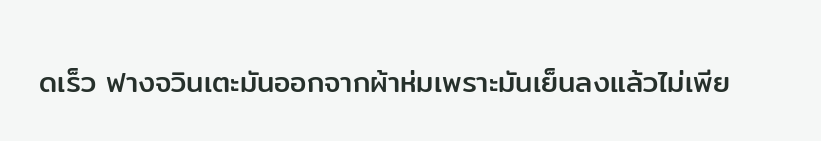ดเร็ว ฟางจวินเตะมันออกจากผ้าห่มเพราะมันเย็นลงแล้วไม่เพีย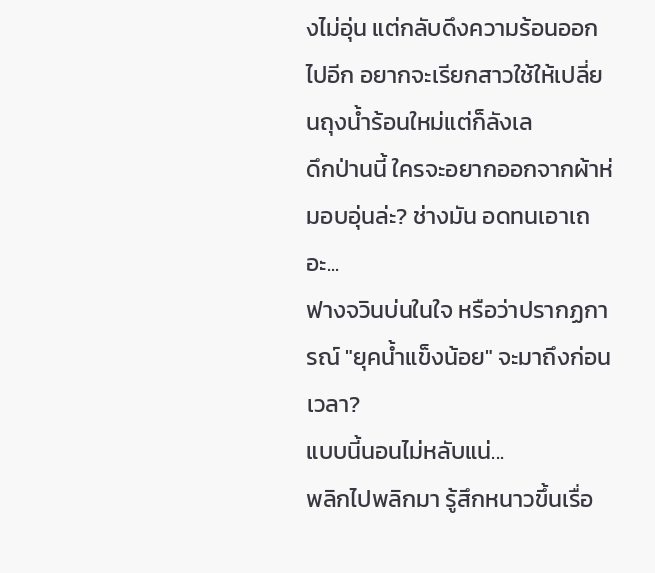งไม่อุ่น แต่กลับดึงความร้อนออกไปอีก อยากจะเรียกสาวใช้ให้เปลี่ยนถุงน้ำร้อนใหม่แต่ก็ลังเล
ดึกป่านนี้ ใครจะอยากออกจากผ้าห่มอบอุ่นล่ะ? ช่างมัน อดทนเอาเถอะ...
ฟางจวินบ่นในใจ หรือว่าปรากฏการณ์ "ยุคน้ำแข็งน้อย" จะมาถึงก่อนเวลา?
แบบนี้นอนไม่หลับแน่...
พลิกไปพลิกมา รู้สึกหนาวขึ้นเรื่อ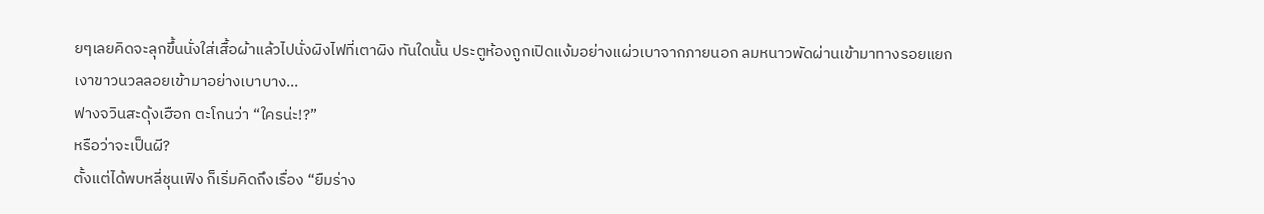ยๆเลยคิดจะลุกขึ้นนั่งใส่เสื้อผ้าแล้วไปนั่งผิงไฟที่เตาผิง ทันใดนั้น ประตูห้องถูกเปิดแง้มอย่างแผ่วเบาจากภายนอก ลมหนาวพัดผ่านเข้ามาทางรอยแยก
เงาขาวนวลลอยเข้ามาอย่างเบาบาง...
ฟางจวินสะดุ้งเฮือก ตะโกนว่า “ใครน่ะ!?”
หรือว่าจะเป็นผี?
ตั้งแต่ได้พบหลี่ชุนเฟิง ก็เริ่มคิดถึงเรื่อง “ยืมร่าง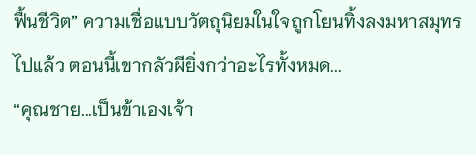ฟื้นชีวิต” ความเชื่อแบบวัตถุนิยมในใจถูกโยนทิ้งลงมหาสมุทรไปแล้ว ตอนนี้เขากลัวผียิ่งกว่าอะไรทั้งหมด...
“คุณชาย...เป็นข้าเองเจ้า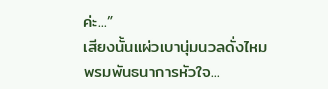ค่ะ...”
เสียงนั้นแผ่วเบานุ่มนวลดั่งไหมพรมพันธนาการหัวใจ...